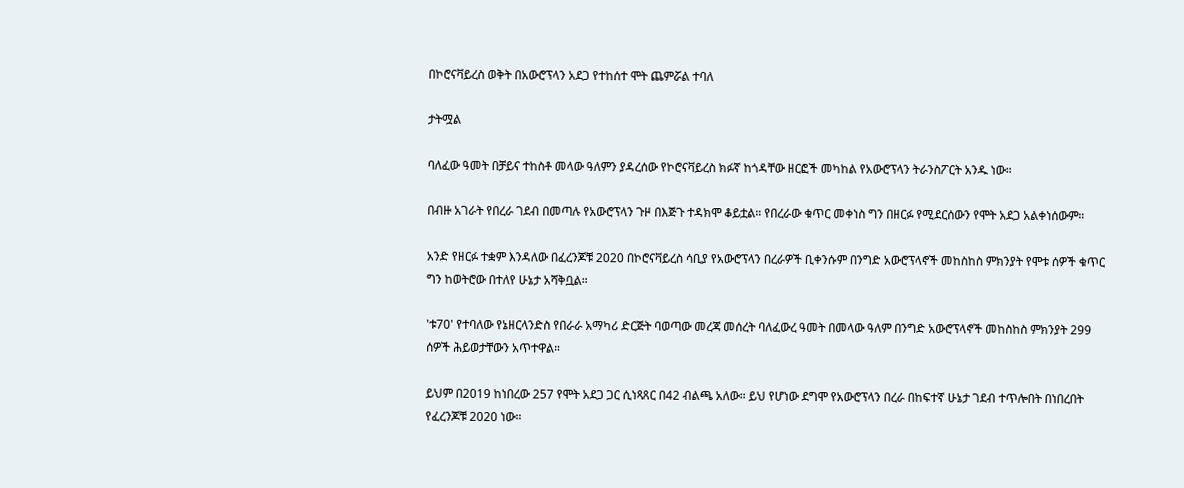በኮሮናቫይረስ ወቅት በአውሮፕላን አደጋ የተከሰተ ሞት ጨምሯል ተባለ

ታትሟል

ባለፈው ዓመት በቻይና ተከስቶ መላው ዓለምን ያዳረሰው የኮሮናቫይረስ ክፉኛ ከጎዳቸው ዘርፎች መካከል የአውሮፕላን ትራንስፖርት አንዱ ነው።

በብዙ አገራት የበረራ ገደብ በመጣሉ የአውሮፕላን ጉዞ በእጅጉ ተዳክሞ ቆይቷል። የበረራው ቁጥር መቀነስ ግን በዘርፉ የሚደርሰውን የሞት አደጋ አልቀነሰውም።

አንድ የዘርፉ ተቋም እንዳለው በፈረንጆቹ 2020 በኮሮናቫይረስ ሳቢያ የአውሮፕላን በረራዎች ቢቀንሱም በንግድ አውሮፕላኖች መከስከስ ምክንያት የሞቱ ሰዎች ቁጥር ግን ከወትሮው በተለየ ሁኔታ አሻቅቧል።

'ቱ70' የተባለው የኔዘርላንድስ የበራራ አማካሪ ድርጅት ባወጣው መረጃ መሰረት ባለፈውረ ዓመት በመላው ዓለም በንግድ አውሮፕላኖች መከስከስ ምክንያት 299 ሰዎች ሕይወታቸውን አጥተዋል።

ይህም በ2019 ከነበረው 257 የሞት አደጋ ጋር ሲነጻጸር በ42 ብልጫ አለው። ይህ የሆነው ደግሞ የአውሮፕላን በረራ በከፍተኛ ሁኔታ ገደብ ተጥሎበት በነበረበት የፈረንጆቹ 2020 ነው።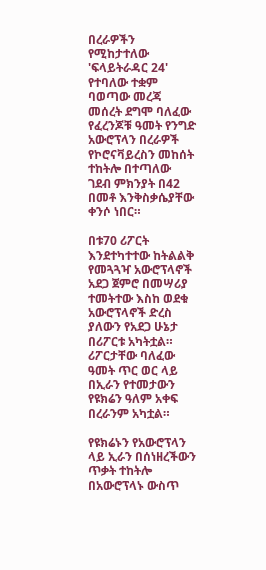በረራዎችን የሚከታተለው 'ፍላይትራዳር 24' የተባለው ተቋም ባወጣው መረጃ መሰረት ደግሞ ባለፈው የፈረንጆቹ ዓመት የንግድ አውሮፕላን በረራዎች የኮሮናቫይረስን መከሰት ተከትሎ በተጣለው ገደብ ምክንያት በ42 በመቶ እንቅስቃሴያቸው ቀንሶ ነበር።

በቱ70 ሪፖርት እንደተካተተው ከትልልቅ የመጓጓዣ አውሮፕላኖች አደጋ ጀምሮ በመሣሪያ ተመትተው እስከ ወደቁ አውሮፕላኖች ድረስ ያለውን የአደጋ ሁኔታ በሪፖርቱ አካትቷል። ሪፖርታቸው ባለፈው ዓመት ጥር ወር ላይ በኢራን የተመታውን የዩክሬን ዓለም አቀፍ በረራንም አካቷል።

የዩክሬኑን የአውሮፕላን ላይ ኢራን በሰነዘረችውን ጥቃት ተከትሎ በአውሮፕላኑ ውስጥ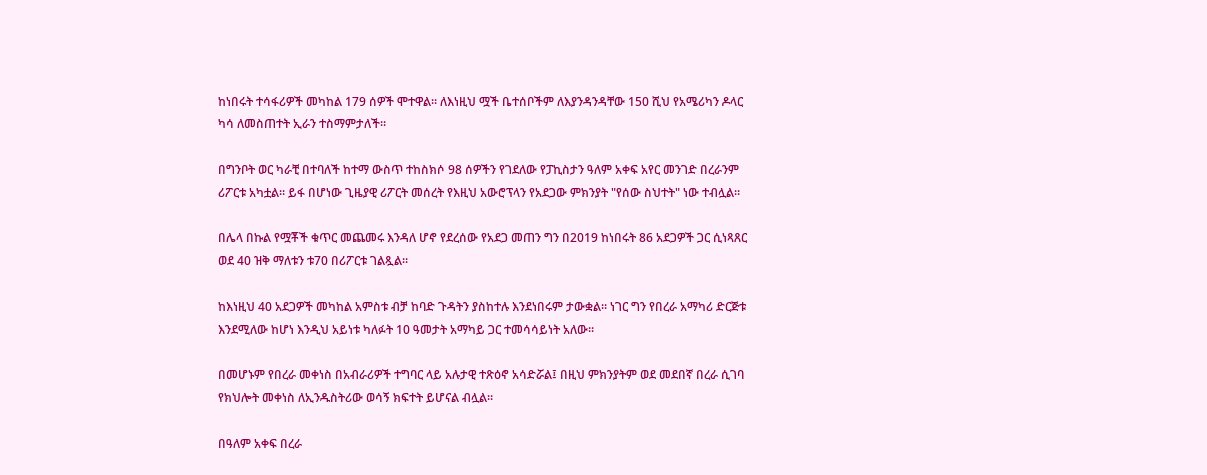ከነበሩት ተሳፋሪዎች መካከል 179 ሰዎች ሞተዋል። ለእነዚህ ሟች ቤተሰቦችም ለእያንዳንዳቸው 150 ሺህ የአሜሪካን ዶላር ካሳ ለመስጠተት ኢራን ተስማምታለች።

በግንቦት ወር ካራቺ በተባለች ከተማ ውስጥ ተከስክሶ 98 ሰዎችን የገደለው የፓኪስታን ዓለም አቀፍ አየር መንገድ በረራንም ሪፖርቱ አካቷል። ይፋ በሆነው ጊዜያዊ ሪፖርት መሰረት የእዚህ አውሮፕላን የአደጋው ምክንያት "የሰው ስህተት" ነው ተብሏል።

በሌላ በኩል የሟቾች ቁጥር መጨመሩ እንዳለ ሆኖ የደረሰው የአደጋ መጠን ግን በ2019 ከነበሩት 86 አደጋዎች ጋር ሲነጻጸር ወደ 40 ዝቅ ማለቱን ቱ70 በሪፖርቱ ገልጿል።

ከእነዚህ 40 አደጋዎች መካከል አምስቱ ብቻ ከባድ ጉዳትን ያስከተሉ እንደነበሩም ታውቋል። ነገር ግን የበረራ አማካሪ ድርጅቱ እንደሚለው ከሆነ እንዲህ አይነቱ ካለፉት 10 ዓመታት አማካይ ጋር ተመሳሳይነት አለው።

በመሆኑም የበረራ መቀነስ በአብራሪዎች ተግባር ላይ አሉታዊ ተጽዕኖ አሳድሯል፤ በዚህ ምክንያትም ወደ መደበኛ በረራ ሲገባ የክህሎት መቀነስ ለኢንዱስትሪው ወሳኝ ክፍተት ይሆናል ብሏል።

በዓለም አቀፍ በረራ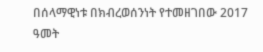በሰላማዊነቱ በክብረወሰንነት የተመዘገበው 2017 ዓመት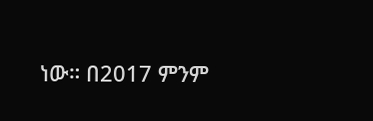ነው። በ2017 ምንም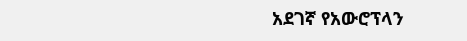አደገኛ የአውሮፕላን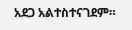አደጋ አልተስተናገደም።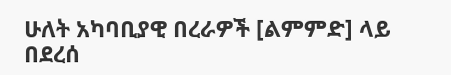ሁለት አካባቢያዊ በረራዎች [ልምምድ] ላይ በደረሰ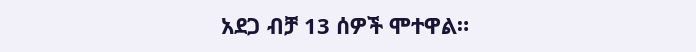አደጋ ብቻ 13 ሰዎች ሞተዋል።